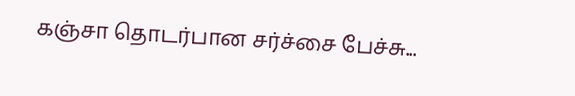கஞ்சா தொடர்பான சர்ச்சை பேச்சு...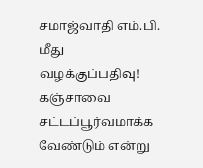சமாஜ்வாதி எம்.பி. மீது வழக்குப்பதிவு!
கஞ்சாவை சட்டப்பூர்வமாக்க வேண்டும் என்று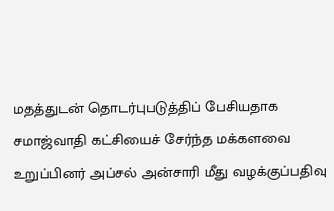மதத்துடன் தொடர்புபடுத்திப் பேசியதாக சமாஜ்வாதி கட்சியைச் சேர்ந்த மக்களவை உறுப்பினர் அப்சல் அன்சாரி மீது வழக்குப்பதிவு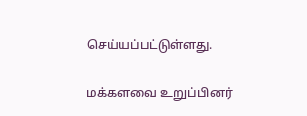செய்யப்பட்டுள்ளது.

மக்களவை உறுப்பினர்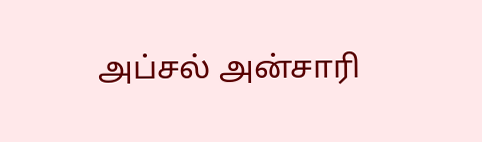அப்சல் அன்சாரி